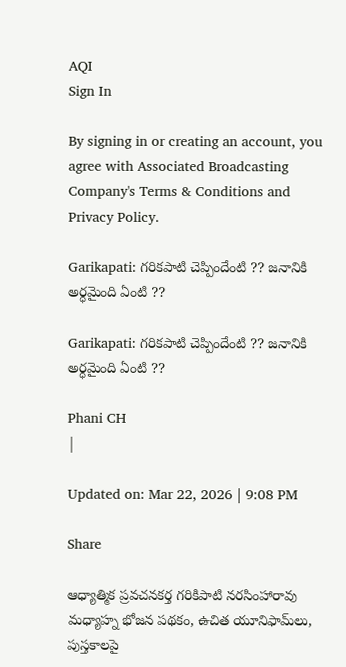AQI
Sign In

By signing in or creating an account, you agree with Associated Broadcasting Company's Terms & Conditions and Privacy Policy.

Garikapati: గరికపాటి చెప్పిందేంటి ?? జనానికి అర్ధమైంది ఏంటి ??

Garikapati: గరికపాటి చెప్పిందేంటి ?? జనానికి అర్ధమైంది ఏంటి ??

Phani CH
|

Updated on: Mar 22, 2026 | 9:08 PM

Share

ఆధ్యాత్మిక ప్రవచనకర్త గరికిపాటి నరసింహారావు మధ్యాహ్న భోజన పథకం, ఉచిత యూనిఫామ్‌లు, పుస్తకాలపై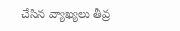చేసిన వ్యాఖ్యలు తీవ్ర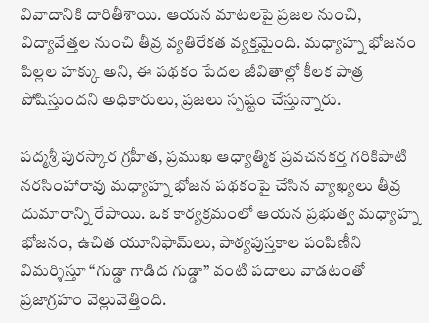వివాదానికి దారితీశాయి. ఆయన మాటలపై ప్రజల నుంచి, విద్యావేత్తల నుంచి తీవ్ర వ్యతిరేకత వ్యక్తమైంది. మధ్యాహ్న భోజనం పిల్లల హక్కు అని, ఈ పథకం పేదల జీవితాల్లో కీలక పాత్ర పోషిస్తుందని అధికారులు, ప్రజలు స్పష్టం చేస్తున్నారు.

పద్మశ్రీ పురస్కార గ్రహీత, ప్రముఖ ఆధ్యాత్మిక ప్రవచనకర్త గరికిపాటి నరసింహారావు మధ్యాహ్న భోజన పథకంపై చేసిన వ్యాఖ్యలు తీవ్ర దుమారాన్ని రేపాయి. ఒక కార్యక్రమంలో ఆయన ప్రభుత్వ మధ్యాహ్న భోజనం, ఉచిత యూనిఫామ్‌లు, పాఠ్యపుస్తకాల పంపిణీని విమర్శిస్తూ “గుడ్డా గాడిద గుడ్డా” వంటి పదాలు వాడటంతో ప్రజాగ్రహం వెల్లువెత్తింది.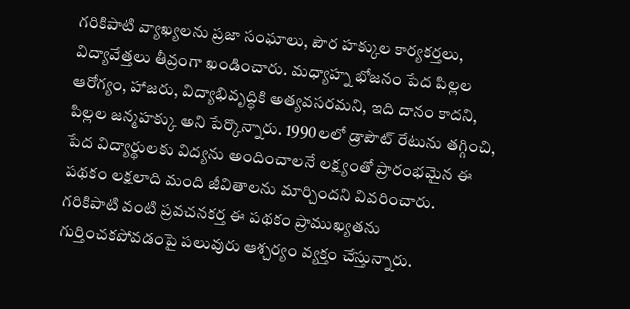గరికిపాటి వ్యాఖ్యలను ప్రజా సంఘాలు, పౌర హక్కుల కార్యకర్తలు, విద్యావేత్తలు తీవ్రంగా ఖండించారు. మధ్యాహ్న భోజనం పేద పిల్లల ఆరోగ్యం, హాజరు, విద్యాభివృద్ధికి అత్యవసరమని, ఇది దానం కాదని, పిల్లల జన్మహక్కు అని పేర్కొన్నారు. 1990లలో డ్రాపౌట్ రేటును తగ్గించి, పేద విద్యార్థులకు విద్యను అందించాలనే లక్ష్యంతో ప్రారంభమైన ఈ పథకం లక్షలాది మంది జీవితాలను మార్చిందని వివరించారు. గరికిపాటి వంటి ప్రవచనకర్త ఈ పథకం ప్రాముఖ్యతను గుర్తించకపోవడంపై పలువురు ఆశ్చర్యం వ్యక్తం చేస్తున్నారు.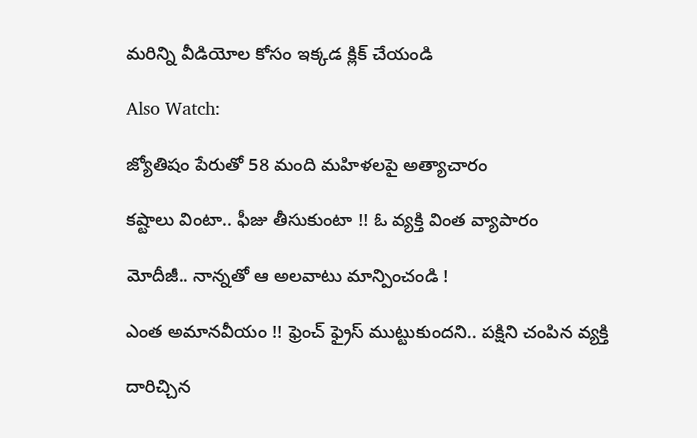మరిన్ని వీడియోల కోసం ఇక్కడ క్లిక్ చేయండి

Also Watch:

జ్యోతిషం పేరుతో 58 మంది మహిళలపై అత్యాచారం

కష్టాలు వింటా.. ఫీజు తీసుకుంటా !! ఓ వ్యక్తి వింత వ్యాపారం

మోదీజీ.. నాన్నతో ఆ అలవాటు మాన్పించండి !

ఎంత అమానవీయం !! ఫ్రెంచ్ ఫ్రైస్ ముట్టుకుందని.. పక్షిని చంపిన వ్యక్తి

దారిచ్చిన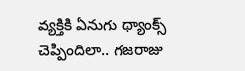వ్యక్తికి ఏనుగు థ్యాంక్స్‌ చెప్పిందిలా.. గజరాజు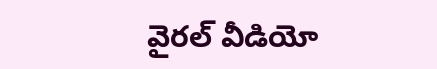వైరల్ వీడియో